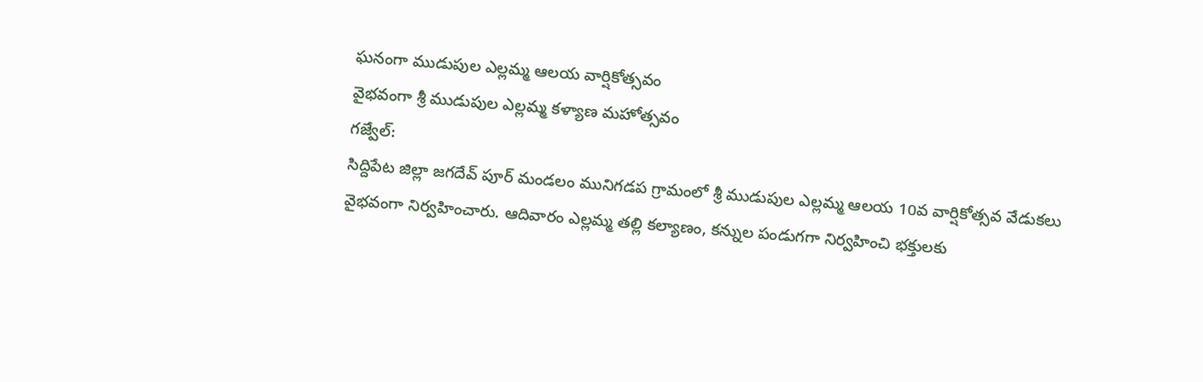ఘనంగా ముడుపుల ఎల్లమ్మ ఆలయ వార్షికోత్సవం
వైభవంగా శ్రీ ముడుపుల ఎల్లమ్మ కళ్యాణ మహోత్సవం
గజ్వేల్:
సిద్దిపేట జిల్లా జగదేవ్ పూర్ మండలం మునిగడప గ్రామంలో శ్రీ ముడుపుల ఎల్లమ్మ ఆలయ 10వ వార్షికోత్సవ వేడుకలు వైభవంగా నిర్వహించారు. ఆదివారం ఎల్లమ్మ తల్లి కల్యాణం, కన్నుల పండుగగా నిర్వహించి భక్తులకు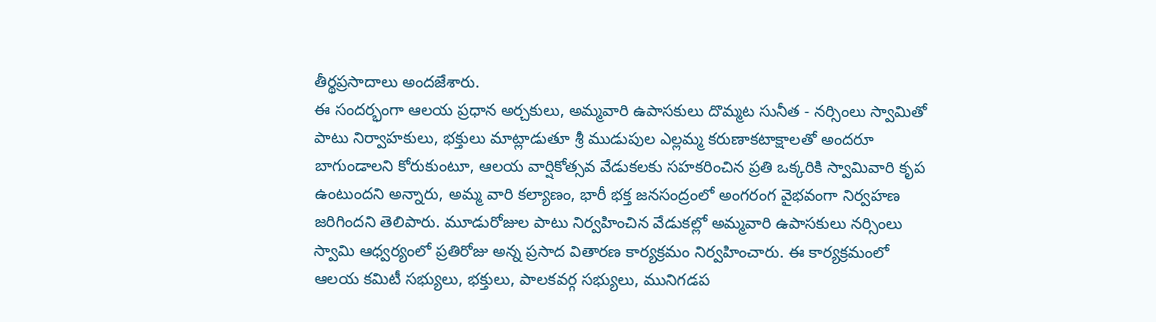తీర్థప్రసాదాలు అందజేశారు.
ఈ సందర్భంగా ఆలయ ప్రధాన అర్చకులు, అమ్మవారి ఉపాసకులు దొమ్మట సునీత - నర్సింలు స్వామితో పాటు నిర్వాహకులు, భక్తులు మాట్లాడుతూ శ్రీ ముడుపుల ఎల్లమ్మ కరుణాకటాక్షాలతో అందరూ బాగుండాలని కోరుకుంటూ, ఆలయ వార్షికోత్సవ వేడుకలకు సహకరించిన ప్రతి ఒక్కరికి స్వామివారి కృప ఉంటుందని అన్నారు, అమ్మ వారి కల్యాణం, భారీ భక్త జనసంద్రంలో అంగరంగ వైభవంగా నిర్వహణ జరిగిందని తెలిపారు. మూడురోజుల పాటు నిర్వహించిన వేడుకల్లో అమ్మవారి ఉపాసకులు నర్సింలు స్వామి ఆధ్వర్యంలో ప్రతిరోజు అన్న ప్రసాద వితారణ కార్యక్రమం నిర్వహించారు. ఈ కార్యక్రమంలో ఆలయ కమిటీ సభ్యులు, భక్తులు, పాలకవర్గ సభ్యులు, మునిగడప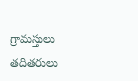గ్రామస్తులు తదితరులు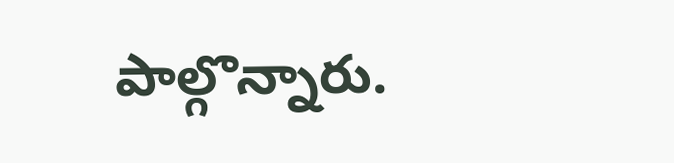పాల్గొన్నారు.